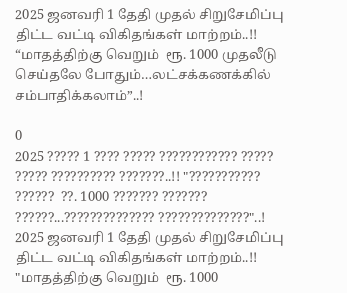2025 ஜனவரி 1 தேதி முதல் சிறுசேமிப்பு திட்ட வட்டி விகிதங்கள் மாற்றம்..!! “மாதத்திற்கு வெறும்  ரூ. 1000 முதலீடு செய்தலே போதும்…லட்சக்கணக்கில் சம்பாதிக்கலாம்”..!

0
2025 ????? 1 ???? ????? ???????????? ????? ????? ?????????? ???????..!! "??????????? ??????  ??. 1000 ??????? ??????? ??????...?????????????? ??????????????"..!
2025 ஜனவரி 1 தேதி முதல் சிறுசேமிப்பு திட்ட வட்டி விகிதங்கள் மாற்றம்..!! "மாதத்திற்கு வெறும்  ரூ. 1000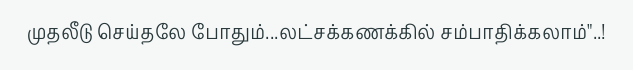முதலீடு செய்தலே போதும்...லட்சக்கணக்கில் சம்பாதிக்கலாம்"..!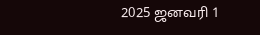2025 ஜனவரி 1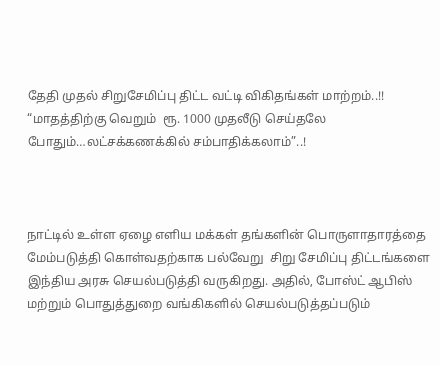தேதி முதல் சிறுசேமிப்பு திட்ட வட்டி விகிதங்கள் மாற்றம்..!! “மாதத்திற்கு வெறும்  ரூ. 1000 முதலீடு செய்தலே போதும்…லட்சக்கணக்கில் சம்பாதிக்கலாம்”..!



நாட்டில் உள்ள ஏழை எளிய மக்கள் தங்களின் பொருளாதாரத்தை மேம்படுத்தி கொள்வதற்காக பல்வேறு  சிறு சேமிப்பு திட்டங்களை இந்திய அரசு செயல்படுத்தி வருகிறது. அதில், போஸ்ட் ஆபிஸ் மற்றும் பொதுத்துறை வங்கிகளில் செயல்படுத்தப்படும்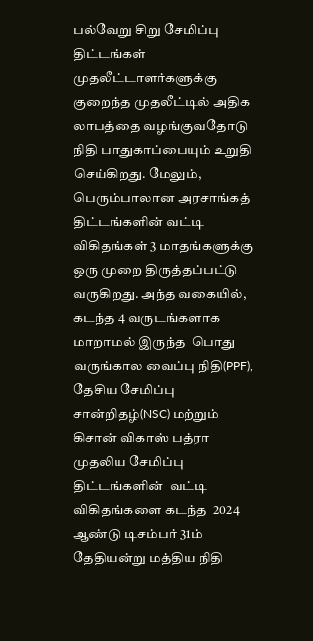பல்வேறு சிறு சேமிப்பு திட்டங்கள் முதலீட்டாளர்களுக்கு குறைந்த முதலீட்டில் அதிக லாபத்தை வழங்குவதோடு நிதி பாதுகாப்பையும் உறுதி செய்கிறது. மேலும், பெரும்பாலான அரசாங்கத் திட்டங்களின் வட்டி விகிதங்கள் 3 மாதங்களுக்கு ஒரு முறை திருத்தப்பட்டு வருகிறது. அந்த வகையில், கடந்த 4 வருடங்களாக மாறாமல் இருந்த  பொது வருங்கால வைப்பு நிதி(PPF), தேசிய சேமிப்பு சான்றிதழ்(NSC) மற்றும் கிசான் விகாஸ் பத்ரா முதலிய சேமிப்பு திட்டங்களின்  வட்டி   விகிதங்களை கடந்த  2024 ஆண்டு டிசம்பர் 31ம் தேதியன்று மத்திய நிதி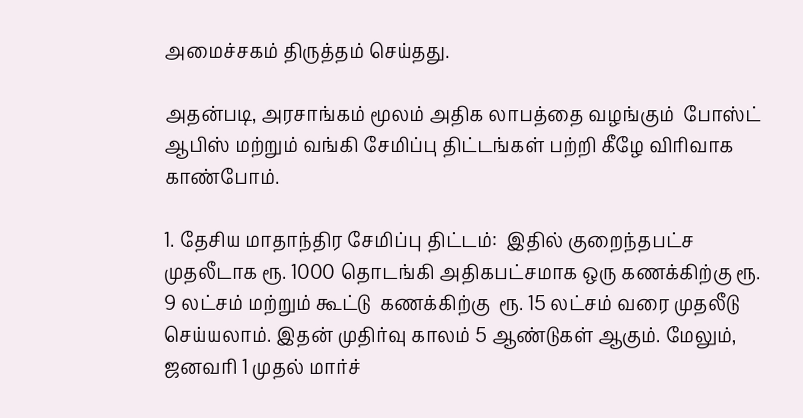அமைச்சகம் திருத்தம் செய்தது.

அதன்படி, அரசாங்கம் மூலம் அதிக லாபத்தை வழங்கும்  போஸ்ட் ஆபிஸ் மற்றும் வங்கி சேமிப்பு திட்டங்கள் பற்றி கீழே விரிவாக காண்போம்.

1. தேசிய மாதாந்திர சேமிப்பு திட்டம்:  இதில் குறைந்தபட்ச முதலீடாக ரூ. 1000 தொடங்கி அதிகபட்சமாக ஒரு கணக்கிற்கு ரூ. 9 லட்சம் மற்றும் கூட்டு  கணக்கிற்கு  ரூ. 15 லட்சம் வரை முதலீடு செய்யலாம். இதன் முதிர்வு காலம் 5 ஆண்டுகள் ஆகும். மேலும்,  ஜனவரி 1 முதல் மார்ச்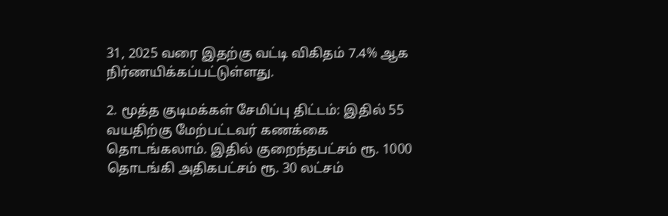31, 2025 வரை இதற்கு வட்டி விகிதம் 7.4% ஆக நிர்ணயிக்கப்பட்டுள்ளது.

2. மூத்த குடிமக்கள் சேமிப்பு திட்டம்: இதில் 55 வயதிற்கு மேற்பட்டவர் கணக்கை தொடங்கலாம். இதில் குறைந்தபட்சம் ரூ. 1000 தொடங்கி அதிகபட்சம் ரூ. 30 லட்சம்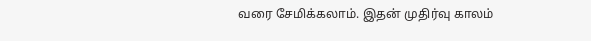வரை சேமிக்கலாம். இதன் முதிர்வு காலம்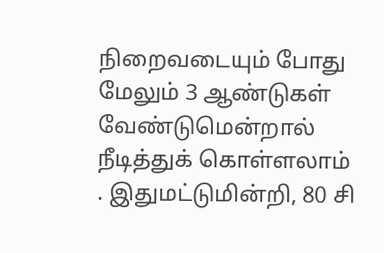நிறைவடையும் போது மேலும் 3 ஆண்டுகள் வேண்டுமென்றால் நீடித்துக் கொள்ளலாம்  . இதுமட்டுமின்றி, 80 சி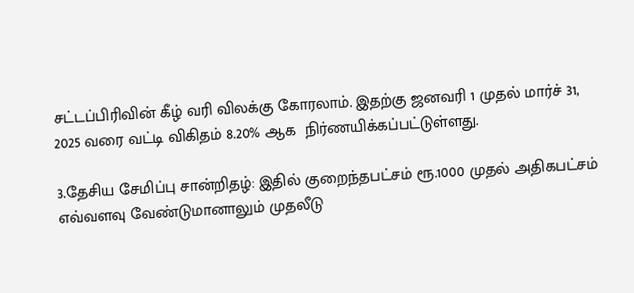சட்டப்பிரிவின் கீழ் வரி விலக்கு கோரலாம். இதற்கு ஜனவரி 1 முதல் மார்ச் 31, 2025 வரை வட்டி விகிதம் 8.20% ஆக  நிர்ணயிக்கப்பட்டுள்ளது.

3.தேசிய சேமிப்பு சான்றிதழ்: இதில் குறைந்தபட்சம் ரூ.1000 முதல் அதிகபட்சம் எவ்வளவு வேண்டுமானாலும் முதலீடு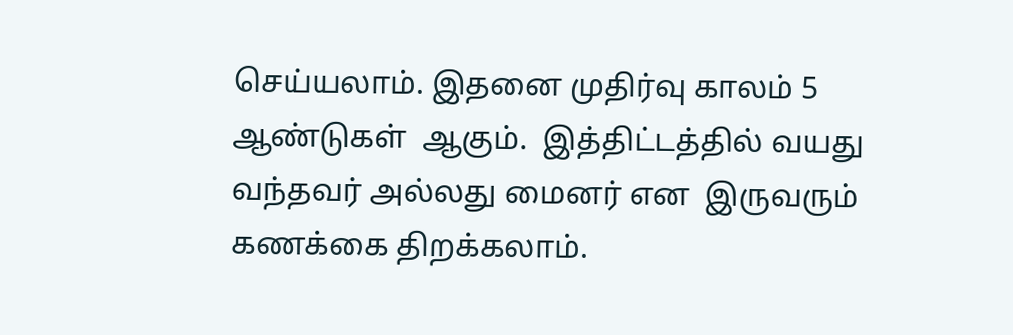செய்யலாம். இதனை முதிர்வு காலம் 5 ஆண்டுகள்  ஆகும்.  இத்திட்டத்தில் வயது வந்தவர் அல்லது மைனர் என  இருவரும் கணக்கை திறக்கலாம்.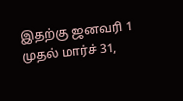இதற்கு ஜனவரி 1 முதல் மார்ச் 31,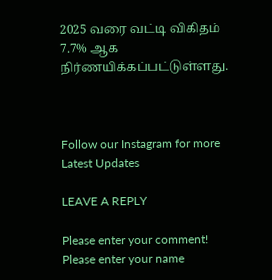2025 வரை வட்டி விகிதம் 7.7% ஆக  நிர்ணயிக்கப்பட்டுள்ளது.



Follow our Instagram for more Latest Updates

LEAVE A REPLY

Please enter your comment!
Please enter your name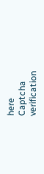here
Captcha verification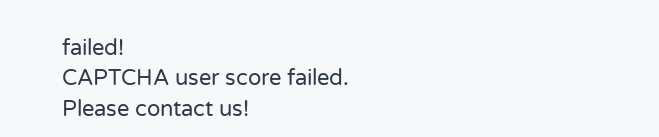failed!
CAPTCHA user score failed. Please contact us!